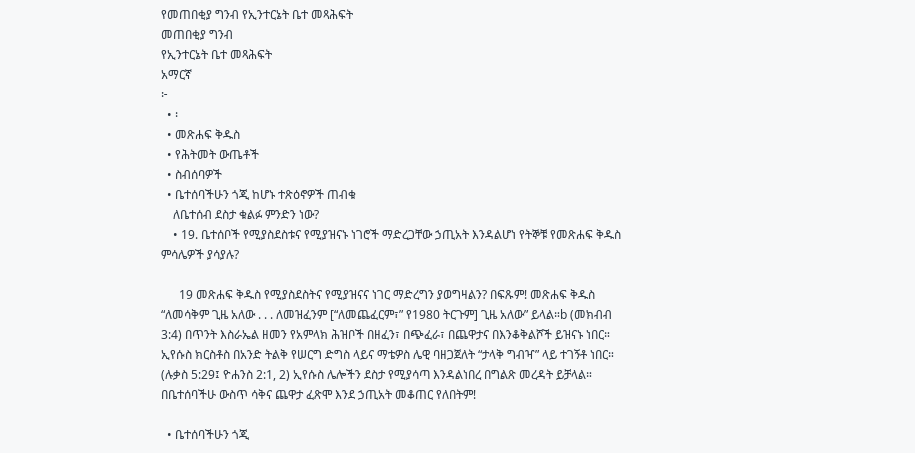የመጠበቂያ ግንብ የኢንተርኔት ቤተ መጻሕፍት
መጠበቂያ ግንብ
የኢንተርኔት ቤተ መጻሕፍት
አማርኛ
፦
  • ፡
  • መጽሐፍ ቅዱስ
  • የሕትመት ውጤቶች
  • ስብሰባዎች
  • ቤተሰባችሁን ጎጂ ከሆኑ ተጽዕኖዎች ጠብቁ
    ለቤተሰብ ደስታ ቁልፉ ምንድን ነው?
    • 19. ቤተሰቦች የሚያስደስቱና የሚያዝናኑ ነገሮች ማድረጋቸው ኃጢአት እንዳልሆነ የትኞቹ የመጽሐፍ ቅዱስ ምሳሌዎች ያሳያሉ?

      19 መጽሐፍ ቅዱስ የሚያስደስትና የሚያዝናና ነገር ማድረግን ያወግዛልን? በፍጹም! መጽሐፍ ቅዱስ “ለመሳቅም ጊዜ አለው . . . ለመዝፈንም [“ለመጨፈርም፣” የ1980 ትርጉም] ጊዜ አለው” ይላል።b (መክብብ 3:4) በጥንት እስራኤል ዘመን የአምላክ ሕዝቦች በዘፈን፣ በጭፈራ፣ በጨዋታና በእንቆቅልሾች ይዝናኑ ነበር። ኢየሱስ ክርስቶስ በአንድ ትልቅ የሠርግ ድግስ ላይና ማቴዎስ ሌዊ ባዘጋጀለት “ታላቅ ግብዣ” ላይ ተገኝቶ ነበር። (ሉቃስ 5:29፤ ዮሐንስ 2:1, 2) ኢየሱስ ሌሎችን ደስታ የሚያሳጣ እንዳልነበረ በግልጽ መረዳት ይቻላል። በቤተሰባችሁ ውስጥ ሳቅና ጨዋታ ፈጽሞ እንደ ኃጢአት መቆጠር የለበትም!

  • ቤተሰባችሁን ጎጂ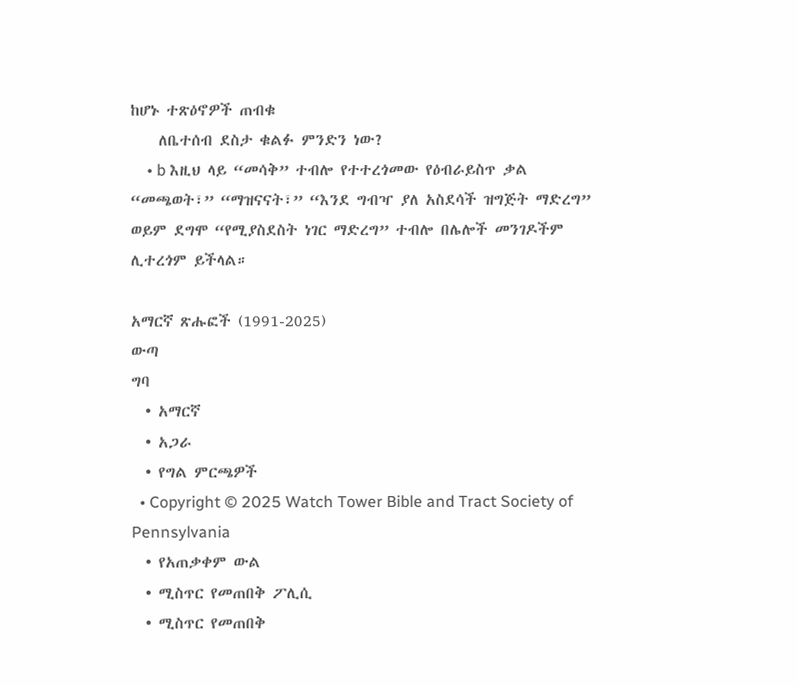ከሆኑ ተጽዕኖዎች ጠብቁ
    ለቤተሰብ ደስታ ቁልፉ ምንድን ነው?
    • b እዚህ ላይ “መሳቅ” ተብሎ የተተረጎመው የዕብራይስጥ ቃል “መጫወት፣” “ማዝናናት፣” “እንደ ግብዣ ያለ አስደሳች ዝግጅት ማድረግ” ወይም ደግሞ “የሚያስደስት ነገር ማድረግ” ተብሎ በሌሎች መንገዶችም ሊተረጎም ይችላል።

አማርኛ ጽሑፎች (1991-2025)
ውጣ
ግባ
  • አማርኛ
  • አጋራ
  • የግል ምርጫዎች
  • Copyright © 2025 Watch Tower Bible and Tract Society of Pennsylvania
  • የአጠቃቀም ውል
  • ሚስጥር የመጠበቅ ፖሊሲ
  • ሚስጥር የመጠበቅ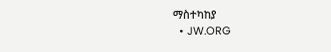ማስተካከያ
  • JW.ORG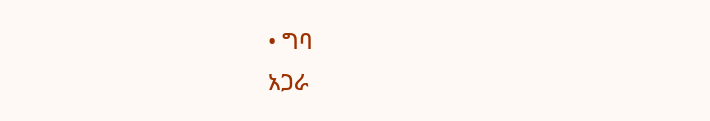• ግባ
አጋራ